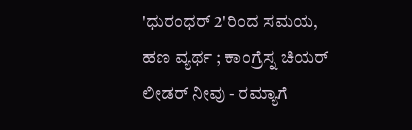'ಧುರಂಧರ್ 2'ರಿಂದ ಸಮಯ, ಹಣ ವ್ಯರ್ಥ ; ಕಾಂಗ್ರೆಸ್ನ ಚಿಯರ್ ಲೀಡರ್ ನೀವು - ರಮ್ಯಾಗೆ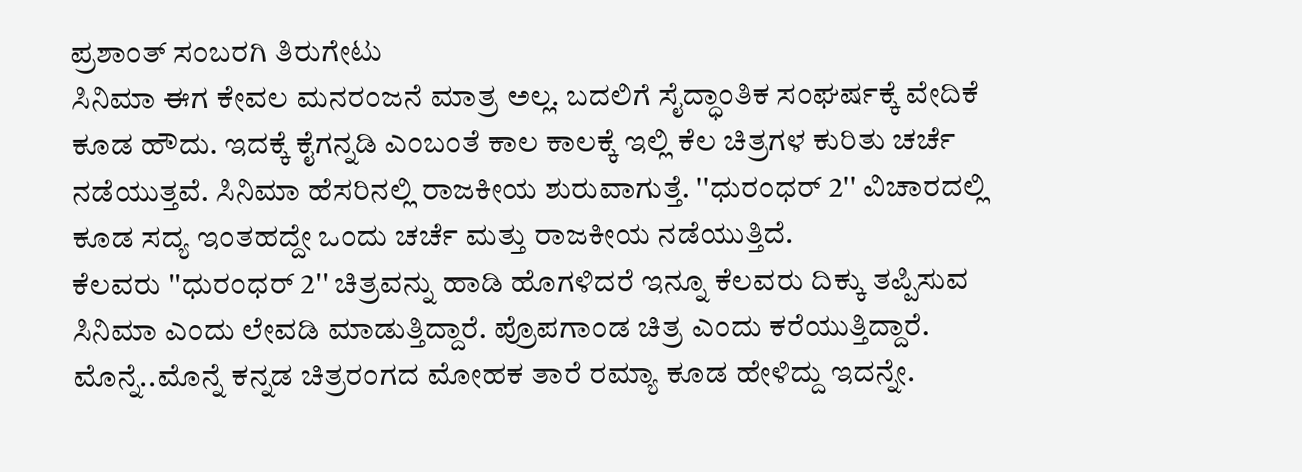ಪ್ರಶಾಂತ್ ಸಂಬರಗಿ ತಿರುಗೇಟು
ಸಿನಿಮಾ ಈಗ ಕೇವಲ ಮನರಂಜನೆ ಮಾತ್ರ ಅಲ್ಲ. ಬದಲಿಗೆ ಸೈದ್ಧಾಂತಿಕ ಸಂಘರ್ಷಕ್ಕೆ ವೇದಿಕೆ ಕೂಡ ಹೌದು. ಇದಕ್ಕೆ ಕೈಗನ್ನಡಿ ಎಂಬಂತೆ ಕಾಲ ಕಾಲಕ್ಕೆ ಇಲ್ಲಿ ಕೆಲ ಚಿತ್ರಗಳ ಕುರಿತು ಚರ್ಚೆ ನಡೆಯುತ್ತವೆ. ಸಿನಿಮಾ ಹೆಸರಿನಲ್ಲಿ ರಾಜಕೀಯ ಶುರುವಾಗುತ್ತೆ. ''ಧುರಂಧರ್ 2'' ವಿಚಾರದಲ್ಲಿ ಕೂಡ ಸದ್ಯ ಇಂತಹದ್ದೇ ಒಂದು ಚರ್ಚೆ ಮತ್ತು ರಾಜಕೀಯ ನಡೆಯುತ್ತಿದೆ.
ಕೆಲವರು ''ಧುರಂಧರ್ 2'' ಚಿತ್ರವನ್ನು ಹಾಡಿ ಹೊಗಳಿದರೆ ಇನ್ನೂ ಕೆಲವರು ದಿಕ್ಕು ತಪ್ಪಿಸುವ ಸಿನಿಮಾ ಎಂದು ಲೇವಡಿ ಮಾಡುತ್ತಿದ್ದಾರೆ. ಪ್ರೊಪಗಾಂಡ ಚಿತ್ರ ಎಂದು ಕರೆಯುತ್ತಿದ್ದಾರೆ. ಮೊನ್ನೆ..ಮೊನ್ನೆ ಕನ್ನಡ ಚಿತ್ರರಂಗದ ಮೋಹಕ ತಾರೆ ರಮ್ಯಾ ಕೂಡ ಹೇಳಿದ್ದು ಇದನ್ನೇ.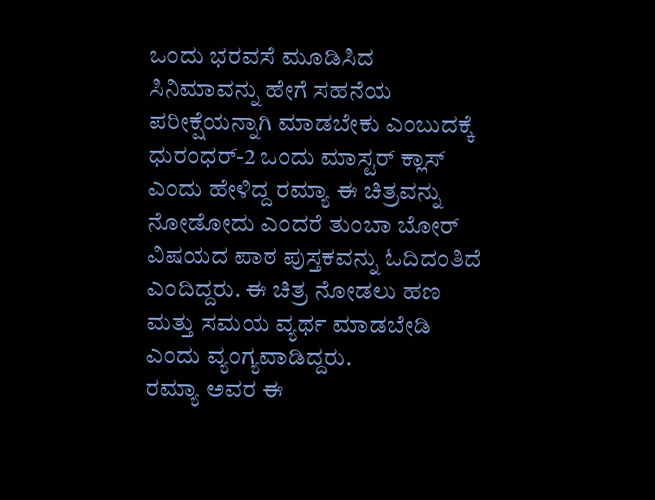ಒಂದು ಭರವಸೆ ಮೂಡಿಸಿದ ಸಿನಿಮಾವನ್ನು ಹೇಗೆ ಸಹನೆಯ ಪರೀಕ್ಷೆಯನ್ನಾಗಿ ಮಾಡಬೇಕು ಎಂಬುದಕ್ಕೆ ಧುರಂಧರ್-2 ಒಂದು ಮಾಸ್ಟರ್ ಕ್ಲಾಸ್ ಎಂದು ಹೇಳಿದ್ದ ರಮ್ಯಾ ಈ ಚಿತ್ರವನ್ನು ನೋಡೋದು ಎಂದರೆ ತುಂಬಾ ಬೋರ್ ವಿಷಯದ ಪಾಠ ಪುಸ್ತಕವನ್ನು ಓದಿದಂತಿದೆ ಎಂದಿದ್ದರು. ಈ ಚಿತ್ರ ನೋಡಲು ಹಣ ಮತ್ತು ಸಮಯ ವ್ಯರ್ಥ ಮಾಡಬೇಡಿ ಎಂದು ವ್ಯಂಗ್ಯವಾಡಿದ್ದರು.
ರಮ್ಯಾ ಅವರ ಈ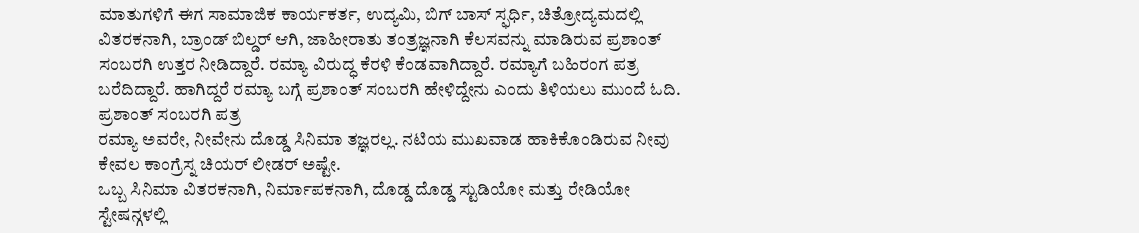ಮಾತುಗಳಿಗೆ ಈಗ ಸಾಮಾಜಿಕ ಕಾರ್ಯಕರ್ತ, ಉದ್ಯಮಿ, ಬಿಗ್ ಬಾಸ್ ಸ್ಫರ್ಧಿ, ಚಿತ್ರೋದ್ಯಮದಲ್ಲಿ ವಿತರಕನಾಗಿ, ಬ್ರಾಂಡ್ ಬಿಲ್ಡರ್ ಆಗಿ, ಜಾಹೀರಾತು ತಂತ್ರಜ್ಞನಾಗಿ ಕೆಲಸವನ್ನು ಮಾಡಿರುವ ಪ್ರಶಾಂತ್ ಸಂಬರಗಿ ಉತ್ತರ ನೀಡಿದ್ದಾರೆ. ರಮ್ಯಾ ವಿರುದ್ಧ ಕೆರಳಿ ಕೆಂಡವಾಗಿದ್ದಾರೆ. ರಮ್ಯಾಗೆ ಬಹಿರಂಗ ಪತ್ರ ಬರೆದಿದ್ದಾರೆ. ಹಾಗಿದ್ದರೆ ರಮ್ಯಾ ಬಗ್ಗೆ ಪ್ರಶಾಂತ್ ಸಂಬರಗಿ ಹೇಳಿದ್ದೇನು ಎಂದು ತಿಳಿಯಲು ಮುಂದೆ ಓದಿ.
ಪ್ರಶಾಂತ್ ಸಂಬರಗಿ ಪತ್ರ
ರಮ್ಯಾ ಅವರೇ, ನೀವೇನು ದೊಡ್ಡ ಸಿನಿಮಾ ತಜ್ಞರಲ್ಲ. ನಟಿಯ ಮುಖವಾಡ ಹಾಕಿಕೊಂಡಿರುವ ನೀವು ಕೇವಲ ಕಾಂಗ್ರೆಸ್ನ ಚಿಯರ್ ಲೀಡರ್ ಅಷ್ಟೇ.
ಒಬ್ಬ ಸಿನಿಮಾ ವಿತರಕನಾಗಿ, ನಿರ್ಮಾಪಕನಾಗಿ, ದೊಡ್ಡ ದೊಡ್ಡ ಸ್ಟುಡಿಯೋ ಮತ್ತು ರೇಡಿಯೋ ಸ್ಟೇಷನ್ಗಳಲ್ಲಿ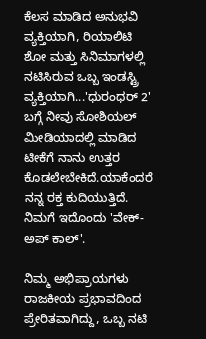ಕೆಲಸ ಮಾಡಿದ ಅನುಭವಿ ವ್ಯಕ್ತಿಯಾಗಿ, ರಿಯಾಲಿಟಿ ಶೋ ಮತ್ತು ಸಿನಿಮಾಗಳಲ್ಲಿ ನಟಿಸಿರುವ ಒಬ್ಬ ಇಂಡಸ್ಟ್ರಿ ವ್ಯಕ್ತಿಯಾಗಿ...'ಧುರಂಧರ್ 2' ಬಗ್ಗೆ ನೀವು ಸೋಶಿಯಲ್ ಮೀಡಿಯಾದಲ್ಲಿ ಮಾಡಿದ ಟೀಕೆಗೆ ನಾನು ಉತ್ತರ ಕೊಡಲೇಬೇಕಿದೆ.ಯಾಕೆಂದರೆ ನನ್ನ ರಕ್ತ ಕುದಿಯುತ್ತಿದೆ. ನಿಮಗೆ ಇದೊಂದು 'ವೇಕ್-ಅಪ್ ಕಾಲ್'.

ನಿಮ್ಮ ಅಭಿಪ್ರಾಯಗಳು ರಾಜಕೀಯ ಪ್ರಭಾವದಿಂದ ಪ್ರೇರಿತವಾಗಿದ್ದು, ಒಬ್ಬ ನಟಿ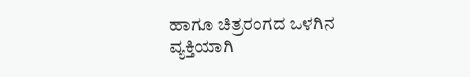ಹಾಗೂ ಚಿತ್ರರಂಗದ ಒಳಗಿನ ವ್ಯಕ್ತಿಯಾಗಿ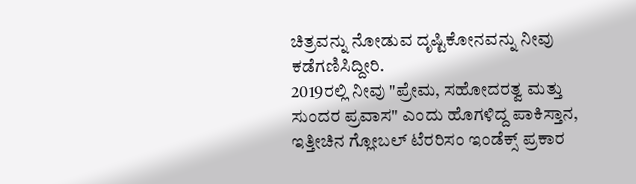ಚಿತ್ರವನ್ನು ನೋಡುವ ದೃಷ್ಟಿಕೋನವನ್ನು ನೀವು ಕಡೆಗಣಿಸಿದ್ದೀರಿ.
2019ರಲ್ಲಿ ನೀವು "ಪ್ರೇಮ, ಸಹೋದರತ್ವ ಮತ್ತು ಸುಂದರ ಪ್ರವಾಸ" ಎಂದು ಹೊಗಳಿದ್ದ ಪಾಕಿಸ್ತಾನ, ಇತ್ತೀಚಿನ ಗ್ಲೋಬಲ್ ಟೆರರಿಸಂ ಇಂಡೆಕ್ಸ್ ಪ್ರಕಾರ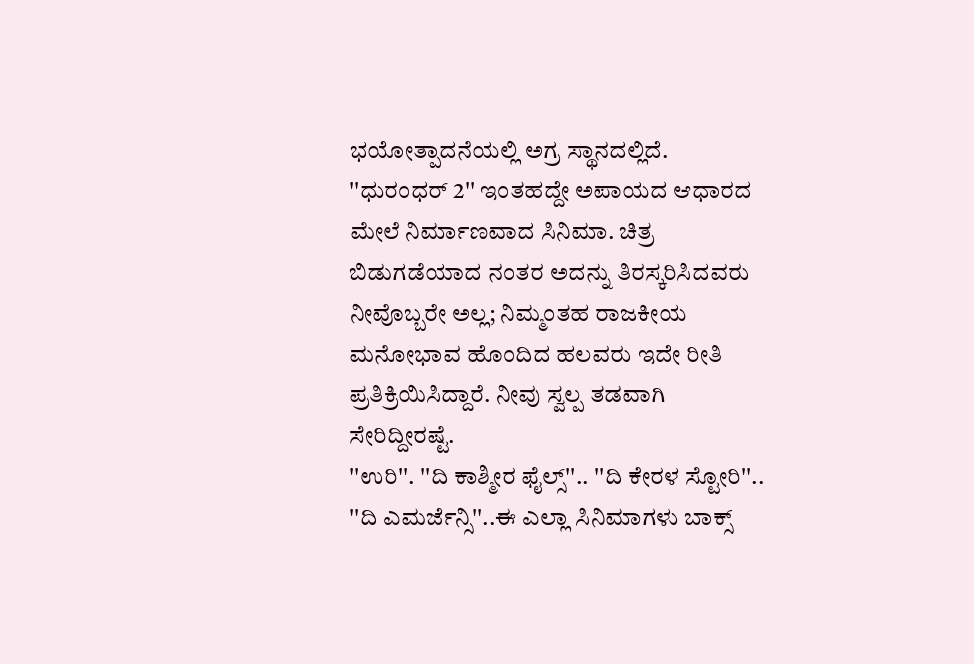ಭಯೋತ್ಪಾದನೆಯಲ್ಲಿ ಅಗ್ರ ಸ್ಥಾನದಲ್ಲಿದೆ. ''ಧುರಂಧರ್ 2'' ಇಂತಹದ್ದೇ ಅಪಾಯದ ಆಧಾರದ ಮೇಲೆ ನಿರ್ಮಾಣವಾದ ಸಿನಿಮಾ. ಚಿತ್ರ ಬಿಡುಗಡೆಯಾದ ನಂತರ ಅದನ್ನು ತಿರಸ್ಕರಿಸಿದವರು ನೀವೊಬ್ಬರೇ ಅಲ್ಲ; ನಿಮ್ಮಂತಹ ರಾಜಕೀಯ ಮನೋಭಾವ ಹೊಂದಿದ ಹಲವರು ಇದೇ ರೀತಿ ಪ್ರತಿಕ್ರಿಯಿಸಿದ್ದಾರೆ. ನೀವು ಸ್ವಲ್ಪ ತಡವಾಗಿ ಸೇರಿದ್ದೀರಷ್ಟೆ.
''ಉರಿ''. ''ದಿ ಕಾಶ್ಮೀರ ಫೈಲ್ಸ್''.. ''ದಿ ಕೇರಳ ಸ್ಟೋರಿ''.. ''ದಿ ಎಮರ್ಜೆನ್ಸಿ''..ಈ ಎಲ್ಲಾ ಸಿನಿಮಾಗಳು ಬಾಕ್ಸ್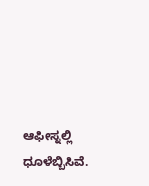ಆಫೀಸ್ನಲ್ಲಿ ಧೂಳೆಬ್ಬಿಸಿವೆ.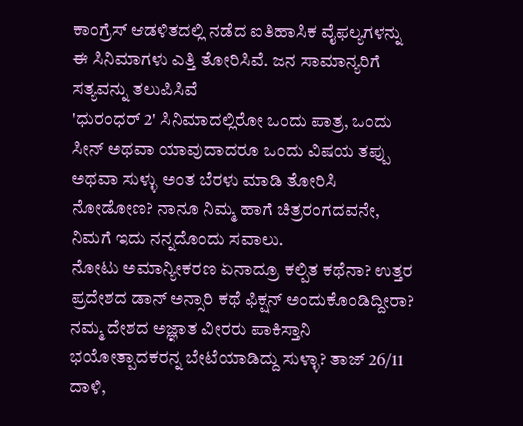ಕಾಂಗ್ರೆಸ್ ಆಡಳಿತದಲ್ಲಿ ನಡೆದ ಐತಿಹಾಸಿಕ ವೈಫಲ್ಯಗಳನ್ನು ಈ ಸಿನಿಮಾಗಳು ಎತ್ತಿ ತೋರಿಸಿವೆ. ಜನ ಸಾಮಾನ್ಯರಿಗೆ ಸತ್ಯವನ್ನು ತಲುಪಿಸಿವೆ
'ಧುರಂಧರ್ 2' ಸಿನಿಮಾದಲ್ಲಿರೋ ಒಂದು ಪಾತ್ರ, ಒಂದು ಸೀನ್ ಅಥವಾ ಯಾವುದಾದರೂ ಒಂದು ವಿಷಯ ತಪ್ಪು ಅಥವಾ ಸುಳ್ಳು ಅಂತ ಬೆರಳು ಮಾಡಿ ತೋರಿಸಿ ನೋಡೋಣ? ನಾನೂ ನಿಮ್ಮ ಹಾಗೆ ಚಿತ್ರರಂಗದವನೇ, ನಿಮಗೆ ಇದು ನನ್ನದೊಂದು ಸವಾಲು.
ನೋಟು ಅಮಾನ್ಯೀಕರಣ ಏನಾದ್ರೂ ಕಲ್ಪಿತ ಕಥೆನಾ? ಉತ್ತರ ಪ್ರದೇಶದ ಡಾನ್ ಅನ್ಸಾರಿ ಕಥೆ ಫಿಕ್ಷನ್ ಅಂದುಕೊಂಡಿದ್ದೀರಾ? ನಮ್ಮ ದೇಶದ ಅಜ್ಞಾತ ವೀರರು ಪಾಕಿಸ್ತಾನಿ ಭಯೋತ್ಪಾದಕರನ್ನ ಬೇಟೆಯಾಡಿದ್ದು ಸುಳ್ಳಾ? ತಾಜ್ 26/11 ದಾಳಿ,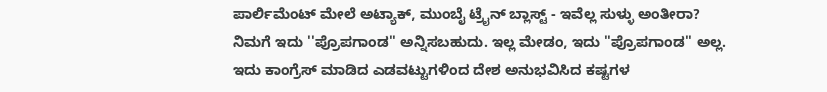ಪಾರ್ಲಿಮೆಂಟ್ ಮೇಲೆ ಅಟ್ಯಾಕ್, ಮುಂಬೈ ಟ್ರೈನ್ ಬ್ಲಾಸ್ಟ್ - ಇವೆಲ್ಲ ಸುಳ್ಳು ಅಂತೀರಾ?
ನಿಮಗೆ ಇದು ''ಪ್ರೊಪಗಾಂಡ'' ಅನ್ನಿಸಬಹುದು. ಇಲ್ಲ ಮೇಡಂ, ಇದು ''ಪ್ರೊಪಗಾಂಡ'' ಅಲ್ಲ. ಇದು ಕಾಂಗ್ರೆಸ್ ಮಾಡಿದ ಎಡವಟ್ಟುಗಳಿಂದ ದೇಶ ಅನುಭವಿಸಿದ ಕಷ್ಟಗಳ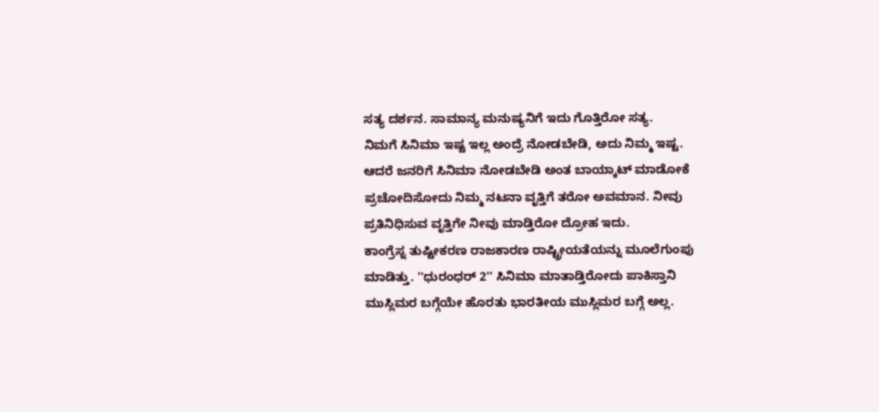ಸತ್ಯ ದರ್ಶನ. ಸಾಮಾನ್ಯ ಮನುಷ್ಯನಿಗೆ ಇದು ಗೊತ್ತಿರೋ ಸತ್ಯ.
ನಿಮಗೆ ಸಿನಿಮಾ ಇಷ್ಟ ಇಲ್ಲ ಅಂದ್ರೆ ನೋಡಬೇಡಿ, ಅದು ನಿಮ್ಮ ಇಷ್ಟ. ಆದರೆ ಜನರಿಗೆ ಸಿನಿಮಾ ನೋಡಬೇಡಿ ಅಂತ ಬಾಯ್ಕಾಟ್ ಮಾಡೋಕೆ ಪ್ರಚೋದಿಸೋದು ನಿಮ್ಮ ನಟನಾ ವೃತ್ತಿಗೆ ತರೋ ಅವಮಾನ. ನೀವು ಪ್ರತಿನಿಧಿಸುವ ವೃತ್ತಿಗೇ ನೀವು ಮಾಡ್ತಿರೋ ದ್ರೋಹ ಇದು.
ಕಾಂಗ್ರೆಸ್ನ ತುಷ್ಟೀಕರಣ ರಾಜಕಾರಣ ರಾಷ್ಟ್ರೀಯತೆಯನ್ನು ಮೂಲೆಗುಂಪು ಮಾಡಿತ್ತು. ''ಧುರಂಧರ್ 2'' ಸಿನಿಮಾ ಮಾತಾಡ್ತಿರೋದು ಪಾಕಿಸ್ತಾನಿ ಮುಸ್ಲಿಮರ ಬಗ್ಗೆಯೇ ಹೊರತು ಭಾರತೀಯ ಮುಸ್ಲಿಮರ ಬಗ್ಗೆ ಅಲ್ಲ.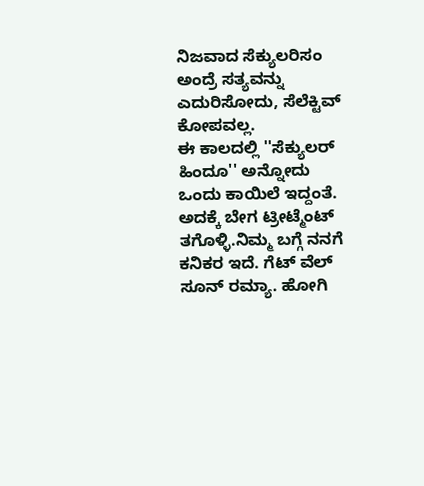ನಿಜವಾದ ಸೆಕ್ಯುಲರಿಸಂ ಅಂದ್ರೆ ಸತ್ಯವನ್ನು ಎದುರಿಸೋದು, ಸೆಲೆಕ್ಟಿವ್ ಕೋಪವಲ್ಲ.
ಈ ಕಾಲದಲ್ಲಿ ''ಸೆಕ್ಯುಲರ್ ಹಿಂದೂ'' ಅನ್ನೋದು ಒಂದು ಕಾಯಿಲೆ ಇದ್ದಂತೆ. ಅದಕ್ಕೆ ಬೇಗ ಟ್ರೀಟ್ಮೆಂಟ್ ತಗೊಳ್ಳಿ.ನಿಮ್ಮ ಬಗ್ಗೆ ನನಗೆ ಕನಿಕರ ಇದೆ. ಗೆಟ್ ವೆಲ್ ಸೂನ್ ರಮ್ಯಾ. ಹೋಗಿ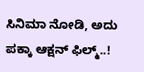ಸಿನಿಮಾ ನೋಡಿ, ಅದು ಪಕ್ಕಾ ಆಕ್ಷನ್ ಫಿಲ್ಮ್..!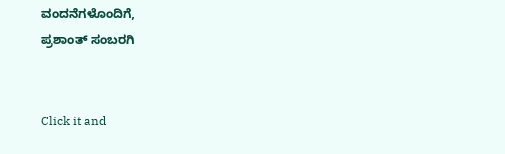ವಂದನೆಗಳೊಂದಿಗೆ,
ಪ್ರಶಾಂತ್ ಸಂಬರಗಿ


Click it and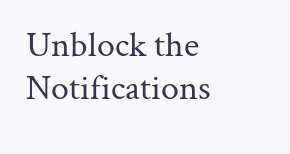Unblock the Notifications